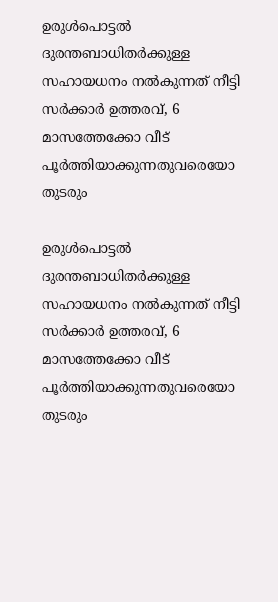ഉരുൾപൊട്ടൽ ദുരന്തബാധിതർക്കുള്ള സഹായധനം നൽകുന്നത് നീട്ടി സർക്കാർ ഉത്തരവ്, 6 മാസത്തേക്കോ വീട് പൂർത്തിയാക്കുന്നതുവരെയോ തുടരും

ഉരുൾപൊട്ടൽ ദുരന്തബാധിതർക്കുള്ള സഹായധനം നൽകുന്നത് നീട്ടി സർക്കാർ ഉത്തരവ്, 6 മാസത്തേക്കോ വീട് പൂർത്തിയാക്കുന്നതുവരെയോ തുടരും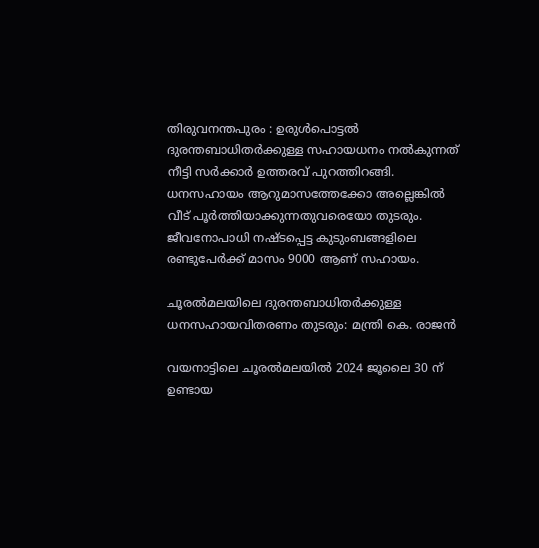തിരുവനന്തപുരം : ഉരുൾപൊട്ടൽ ദുരന്തബാധിതർക്കുള്ള സഹായധനം നൽകുന്നത് നീട്ടി സർക്കാർ ഉത്തരവ് പുറത്തിറങ്ങി. ധനസഹായം ആറുമാസത്തേക്കോ അല്ലെങ്കിൽ വീട് പൂർത്തിയാക്കുന്നതുവരെയോ തുടരും. ജീവനോപാധി നഷ്ടപ്പെട്ട കുടുംബങ്ങളിലെ രണ്ടുപേർക്ക് മാസം 9000 ആണ് സഹായം.

ചൂരല്‍മലയിലെ ദുരന്തബാധിതര്‍ക്കുള്ള ധനസഹായവിതരണം തുടരും: മന്ത്രി കെ. രാജന്‍

വയനാട്ടിലെ ചൂരല്‍മലയില്‍ 2024 ജൂലൈ 30 ന് ഉണ്ടായ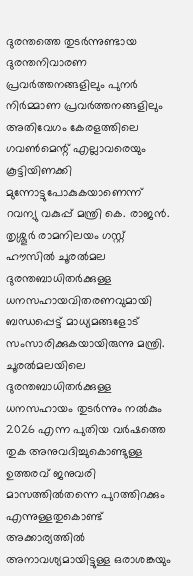ദുരന്തത്തെ തുടര്‍ന്നുണ്ടായ ദുരന്തനിവാരണ പ്രവര്‍ത്തനങ്ങളിലും പുനര്‍ നിര്‍മ്മാണ പ്രവര്‍ത്തനങ്ങളിലും അതിവേഗം കേരളത്തിലെ ഗവണ്‍മെന്റ് എല്ലാവരെയും കൂട്ടിയിണക്കി മുന്നോട്ടുപോകുകയാണെന്ന് റവന്യു വകുപ്പ് മന്ത്രി കെ. രാജന്‍. തൃശ്ശൂര്‍ രാമനിലയം ഗസ്റ്റ് ഹൗസില്‍ ചൂരല്‍മല ദുരന്തബാധിതര്‍ക്കുള്ള ധനസഹായവിതരണവുമായി ബന്ധപ്പെട്ട് മാധ്യമങ്ങളോട് സംസാരിക്കുകയായിരുന്നു മന്ത്രി. ചൂരല്‍മലയിലെ ദുരന്തബാധിതര്‍ക്കുള്ള ധനസഹായം തുടര്‍ന്നും നല്‍കും 2026 എന്ന പുതിയ വര്‍ഷത്തെ തുക അനുവദിച്ചുകൊണ്ടുള്ള ഉത്തരവ് ജനുവരി മാസത്തില്‍തന്നെ പുറത്തിറക്കും എന്നുള്ളതുകൊണ്ട് അക്കാര്യത്തില്‍ അനാവശ്യമായിട്ടുള്ള ഒരാശങ്കയും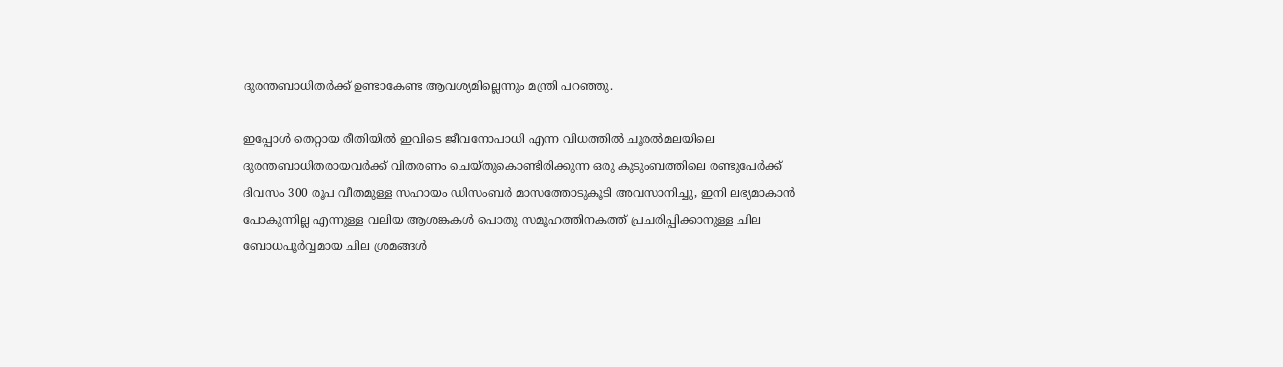ദുരന്തബാധിതര്‍ക്ക് ഉണ്ടാകേണ്ട ആവശ്യമില്ലെന്നും മന്ത്രി പറഞ്ഞു.

ഇപ്പോള്‍ തെറ്റായ രീതിയില്‍ ഇവിടെ ജീവനോപാധി എന്ന വിധത്തില്‍ ചൂരല്‍മലയിലെ ദുരന്തബാധിതരായവര്‍ക്ക് വിതരണം ചെയ്തുകൊണ്ടിരിക്കുന്ന ഒരു കുടുംബത്തിലെ രണ്ടുപേര്‍ക്ക് ദിവസം 300 രൂപ വീതമുള്ള സഹായം ഡിസംബര്‍ മാസത്തോടുകൂടി അവസാനിച്ചു, ഇനി ലഭ്യമാകാന്‍ പോകുന്നില്ല എന്നുള്ള വലിയ ആശങ്കകള്‍ പൊതു സമൂഹത്തിനകത്ത് പ്രചരിപ്പിക്കാനുള്ള ചില ബോധപൂര്‍വ്വമായ ചില ശ്രമങ്ങള്‍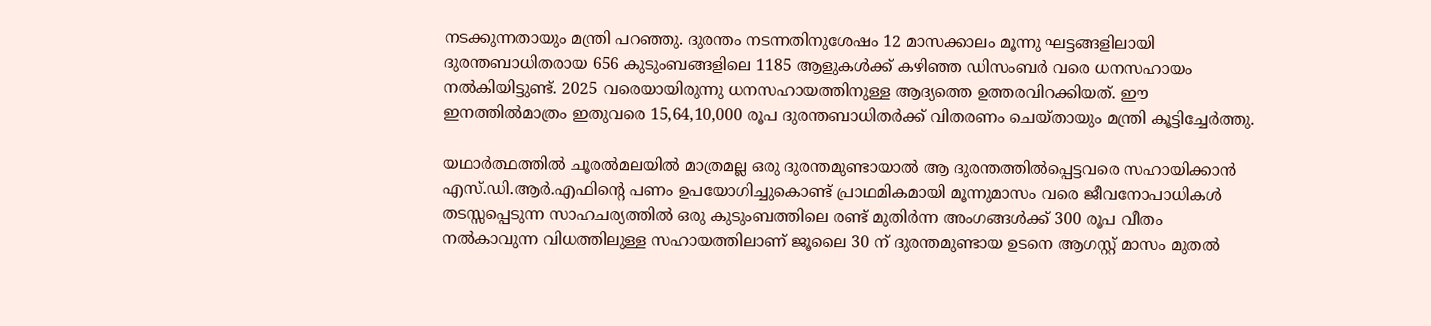നടക്കുന്നതായും മന്ത്രി പറഞ്ഞു. ദുരന്തം നടന്നതിനുശേഷം 12 മാസക്കാലം മൂന്നു ഘട്ടങ്ങളിലായി ദുരന്തബാധിതരായ 656 കുടുംബങ്ങളിലെ 1185 ആളുകള്‍ക്ക് കഴിഞ്ഞ ഡിസംബര്‍ വരെ ധനസഹായം നല്‍കിയിട്ടുണ്ട്. 2025 വരെയായിരുന്നു ധനസഹായത്തിനുള്ള ആദ്യത്തെ ഉത്തരവിറക്കിയത്. ഈ ഇനത്തില്‍മാത്രം ഇതുവരെ 15,64,10,000 രൂപ ദുരന്തബാധിതര്‍ക്ക് വിതരണം ചെയ്തായും മന്ത്രി കൂട്ടിച്ചേര്‍ത്തു.

യഥാര്‍ത്ഥത്തില്‍ ചൂരല്‍മലയില്‍ മാത്രമല്ല ഒരു ദുരന്തമുണ്ടായാല്‍ ആ ദുരന്തത്തില്‍പ്പെട്ടവരെ സഹായിക്കാന്‍ എസ്.ഡി.ആര്‍.എഫിന്റെ പണം ഉപയോഗിച്ചുകൊണ്ട് പ്രാഥമികമായി മൂന്നുമാസം വരെ ജീവനോപാധികള്‍ തടസ്സപ്പെടുന്ന സാഹചര്യത്തില്‍ ഒരു കുടുംബത്തിലെ രണ്ട് മുതിര്‍ന്ന അംഗങ്ങള്‍ക്ക് 300 രൂപ വീതം നല്‍കാവുന്ന വിധത്തിലുള്ള സഹായത്തിലാണ് ജൂലൈ 30 ന് ദുരന്തമുണ്ടായ ഉടനെ ആഗസ്റ്റ് മാസം മുതല്‍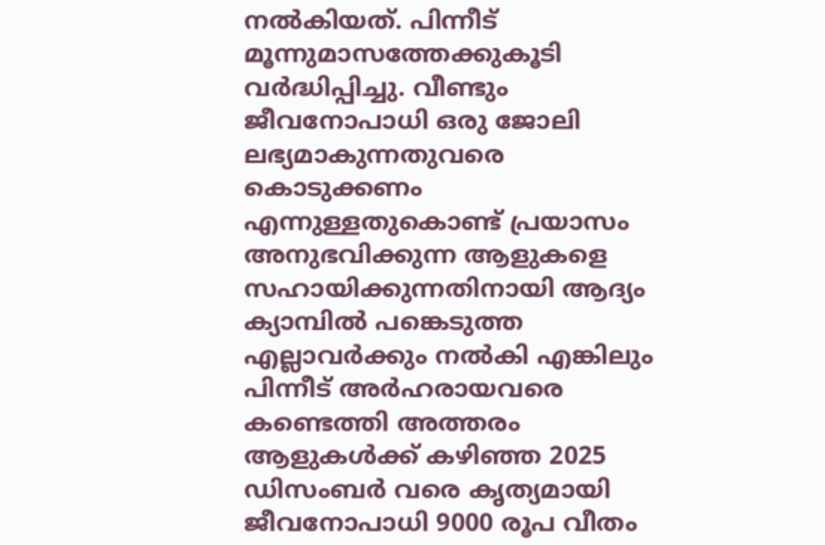നല്‍കിയത്. പിന്നീട് മൂന്നുമാസത്തേക്കുകൂടി വര്‍ദ്ധിപ്പിച്ചു. വീണ്ടും ജീവനോപാധി ഒരു ജോലി ലഭ്യമാകുന്നതുവരെ കൊടുക്കണം എന്നുള്ളതുകൊണ്ട് പ്രയാസം അനുഭവിക്കുന്ന ആളുകളെ സഹായിക്കുന്നതിനായി ആദ്യം ക്യാമ്പില്‍ പങ്കെടുത്ത എല്ലാവര്‍ക്കും നല്‍കി എങ്കിലും പിന്നീട് അര്‍ഹരായവരെ കണ്ടെത്തി അത്തരം ആളുകള്‍ക്ക് കഴിഞ്ഞ 2025 ഡിസംബര്‍ വരെ കൃത്യമായി ജീവനോപാധി 9000 രൂപ വീതം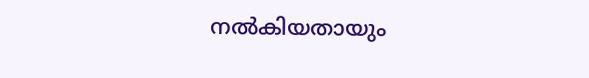നല്‍കിയതായും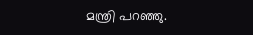മന്ത്രി പറഞ്ഞു.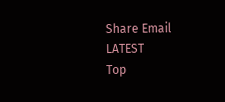Share Email
LATEST
Top